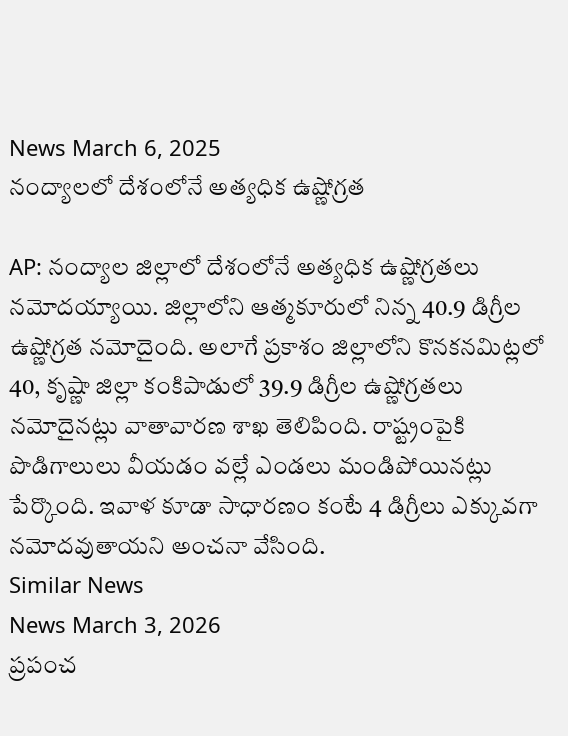News March 6, 2025
నంద్యాలలో దేశంలోనే అత్యధిక ఉష్ణోగ్రత

AP: నంద్యాల జిల్లాలో దేశంలోనే అత్యధిక ఉష్ణోగ్రతలు నమోదయ్యాయి. జిల్లాలోని ఆత్మకూరులో నిన్న 40.9 డిగ్రీల ఉష్ణోగ్రత నమోదైంది. అలాగే ప్రకాశం జిల్లాలోని కొనకనమిట్లలో 40, కృష్ణా జిల్లా కంకిపాడులో 39.9 డిగ్రీల ఉష్ణోగ్రతలు నమోదైనట్లు వాతావారణ శాఖ తెలిపింది. రాష్ట్రంపైకి పొడిగాలులు వీయడం వల్లే ఎండలు మండిపోయినట్లు పేర్కొంది. ఇవాళ కూడా సాధారణం కంటే 4 డిగ్రీలు ఎక్కువగా నమోదవుతాయని అంచనా వేసింది.
Similar News
News March 3, 2026
ప్రపంచ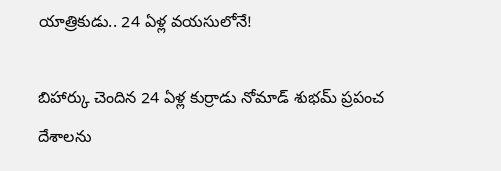యాత్రికుడు.. 24 ఏళ్ల వయసులోనే!

బిహార్కు చెందిన 24 ఏళ్ల కుర్రాడు నోమాడ్ శుభమ్ ప్రపంచ దేశాలను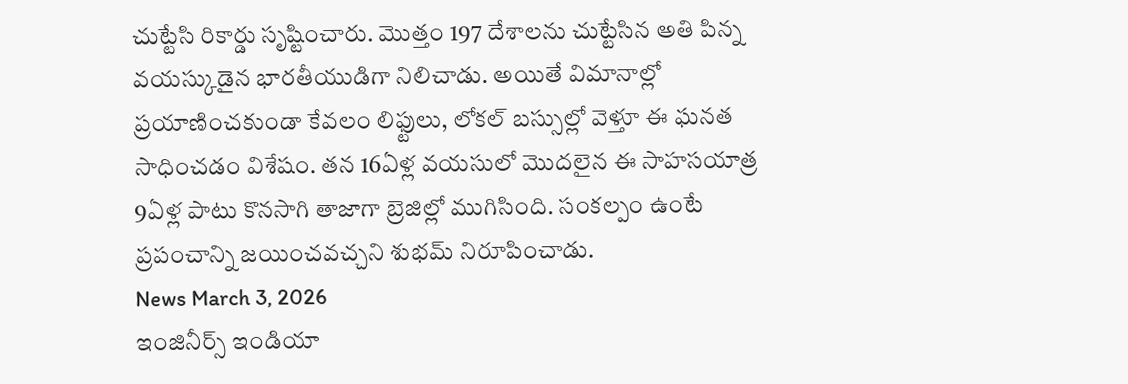చుట్టేసి రికార్డు సృష్టించారు. మొత్తం 197 దేశాలను చుట్టేసిన అతి పిన్న వయస్కుడైన భారతీయుడిగా నిలిచాడు. అయితే విమానాల్లో ప్రయాణించకుండా కేవలం లిఫ్టులు, లోకల్ బస్సుల్లో వెళ్తూ ఈ ఘనత సాధించడం విశేషం. తన 16ఏళ్ల వయసులో మొదలైన ఈ సాహసయాత్ర 9ఏళ్ల పాటు కొనసాగి తాజాగా బ్రెజిల్లో ముగిసింది. సంకల్పం ఉంటే ప్రపంచాన్ని జయించవచ్చని శుభమ్ నిరూపించాడు.
News March 3, 2026
ఇంజినీర్స్ ఇండియా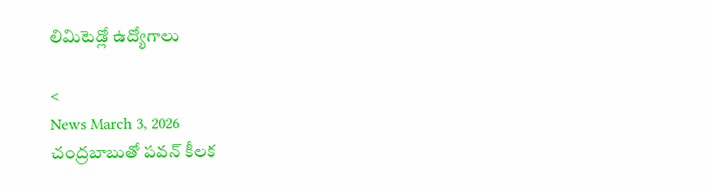లిమిటెడ్లో ఉద్యోగాలు

<
News March 3, 2026
చంద్రబాబుతో పవన్ కీలక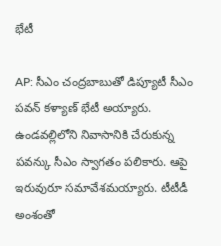భేటీ

AP: సీఎం చంద్రబాబుతో డిప్యూటీ సీఎం పవన్ కళ్యాణ్ భేటీ అయ్యారు. ఉండవల్లిలోని నివాసానికి చేరుకున్న పవన్కు సీఎం స్వాగతం పలికారు. ఆపై ఇరువురూ సమావేశమయ్యారు. టీటీడీ అంశంతో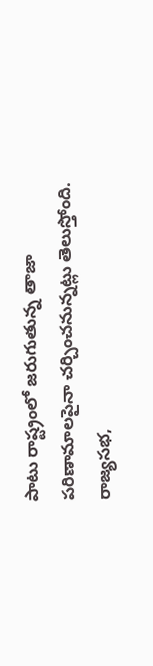పాటు రాష్ట్రంలో జరుగుతున్న తాజా పరిణామాలపైనా చర్చించనున్నట్లు తెలుస్తోంది. రాజ్యసభ,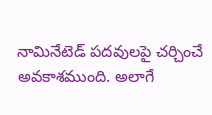నామినేటెడ్ పదవులపై చర్చించే అవకాశముంది. అలాగే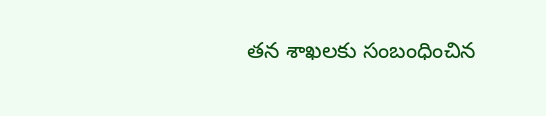తన శాఖలకు సంబంధించిన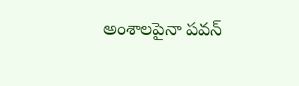అంశాలపైనా పవన్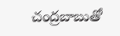చంద్రబాబుతో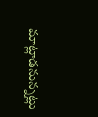మాట్లాడనున్నట్లు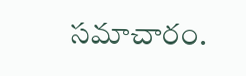సమాచారం.